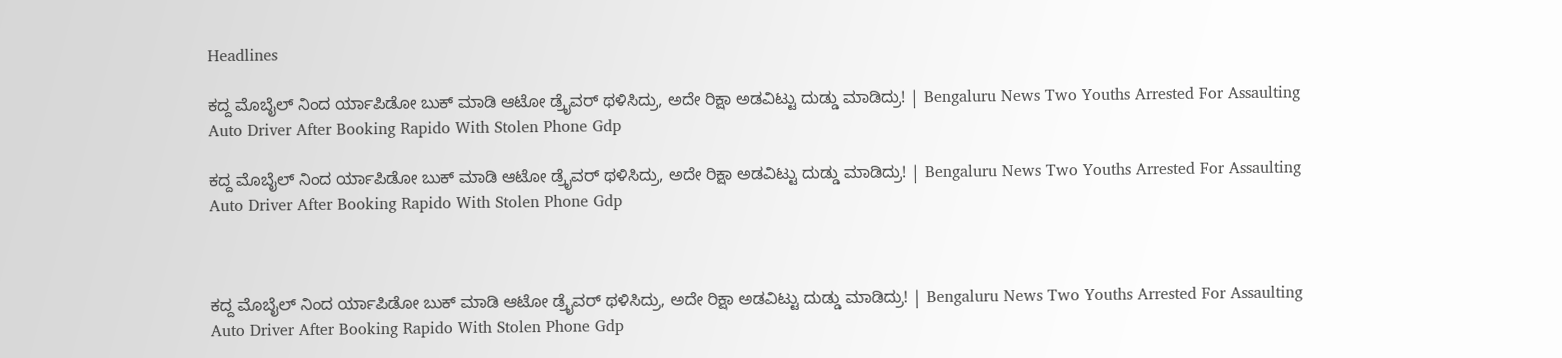Headlines

ಕದ್ದ ಮೊಬೈಲ್ ನಿಂದ ರ್ಯಾಪಿಡೋ ಬುಕ್ ಮಾಡಿ ಆಟೋ ಡ್ರೈವರ್ ಥಳಿಸಿದ್ರು, ಅದೇ ರಿಕ್ಷಾ ಅಡವಿಟ್ಟು ದುಡ್ಡು ಮಾಡಿದ್ರು! | Bengaluru News Two Youths Arrested For Assaulting Auto Driver After Booking Rapido With Stolen Phone Gdp

ಕದ್ದ ಮೊಬೈಲ್ ನಿಂದ ರ್ಯಾಪಿಡೋ ಬುಕ್ ಮಾಡಿ ಆಟೋ ಡ್ರೈವರ್ ಥಳಿಸಿದ್ರು, ಅದೇ ರಿಕ್ಷಾ ಅಡವಿಟ್ಟು ದುಡ್ಡು ಮಾಡಿದ್ರು! | Bengaluru News Two Youths Arrested For Assaulting Auto Driver After Booking Rapido With Stolen Phone Gdp



ಕದ್ದ ಮೊಬೈಲ್ ನಿಂದ ರ್ಯಾಪಿಡೋ ಬುಕ್ ಮಾಡಿ ಆಟೋ ಡ್ರೈವರ್ ಥಳಿಸಿದ್ರು, ಅದೇ ರಿಕ್ಷಾ ಅಡವಿಟ್ಟು ದುಡ್ಡು ಮಾಡಿದ್ರು! | Bengaluru News Two Youths Arrested For Assaulting Auto Driver After Booking Rapido With Stolen Phone Gdp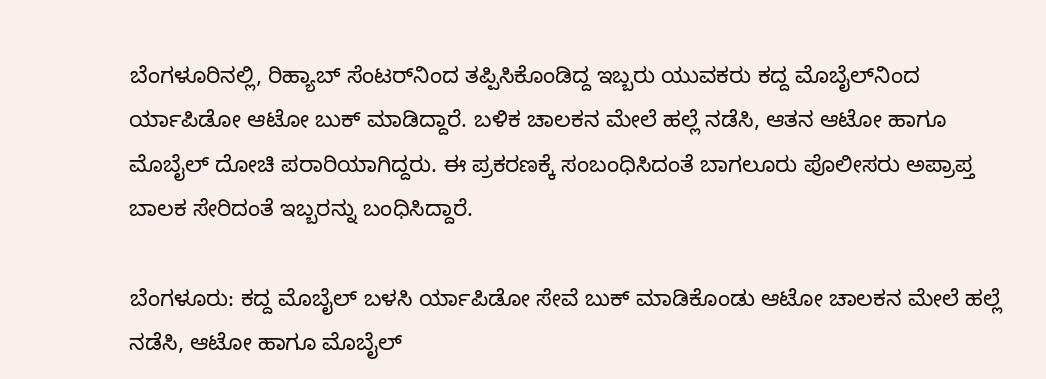ಬೆಂಗಳೂರಿನಲ್ಲಿ, ರಿಹ್ಯಾಬ್ ಸೆಂಟರ್‌ನಿಂದ ತಪ್ಪಿಸಿಕೊಂಡಿದ್ದ ಇಬ್ಬರು ಯುವಕರು ಕದ್ದ ಮೊಬೈಲ್‌ನಿಂದ ರ್ಯಾಪಿಡೋ ಆಟೋ ಬುಕ್ ಮಾಡಿದ್ದಾರೆ. ಬಳಿಕ ಚಾಲಕನ ಮೇಲೆ ಹಲ್ಲೆ ನಡೆಸಿ, ಆತನ ಆಟೋ ಹಾಗೂ ಮೊಬೈಲ್ ದೋಚಿ ಪರಾರಿಯಾಗಿದ್ದರು. ಈ ಪ್ರಕರಣಕ್ಕೆ ಸಂಬಂಧಿಸಿದಂತೆ ಬಾಗಲೂರು ಪೊಲೀಸರು ಅಪ್ರಾಪ್ತ ಬಾಲಕ ಸೇರಿದಂತೆ ಇಬ್ಬರನ್ನು ಬಂಧಿಸಿದ್ದಾರೆ.

ಬೆಂಗಳೂರು: ಕದ್ದ ಮೊಬೈಲ್ ಬಳಸಿ ರ್ಯಾಪಿಡೋ ಸೇವೆ ಬುಕ್ ಮಾಡಿಕೊಂಡು ಆಟೋ ಚಾಲಕನ ಮೇಲೆ ಹಲ್ಲೆ ನಡೆಸಿ, ಆಟೋ ಹಾಗೂ ಮೊಬೈಲ್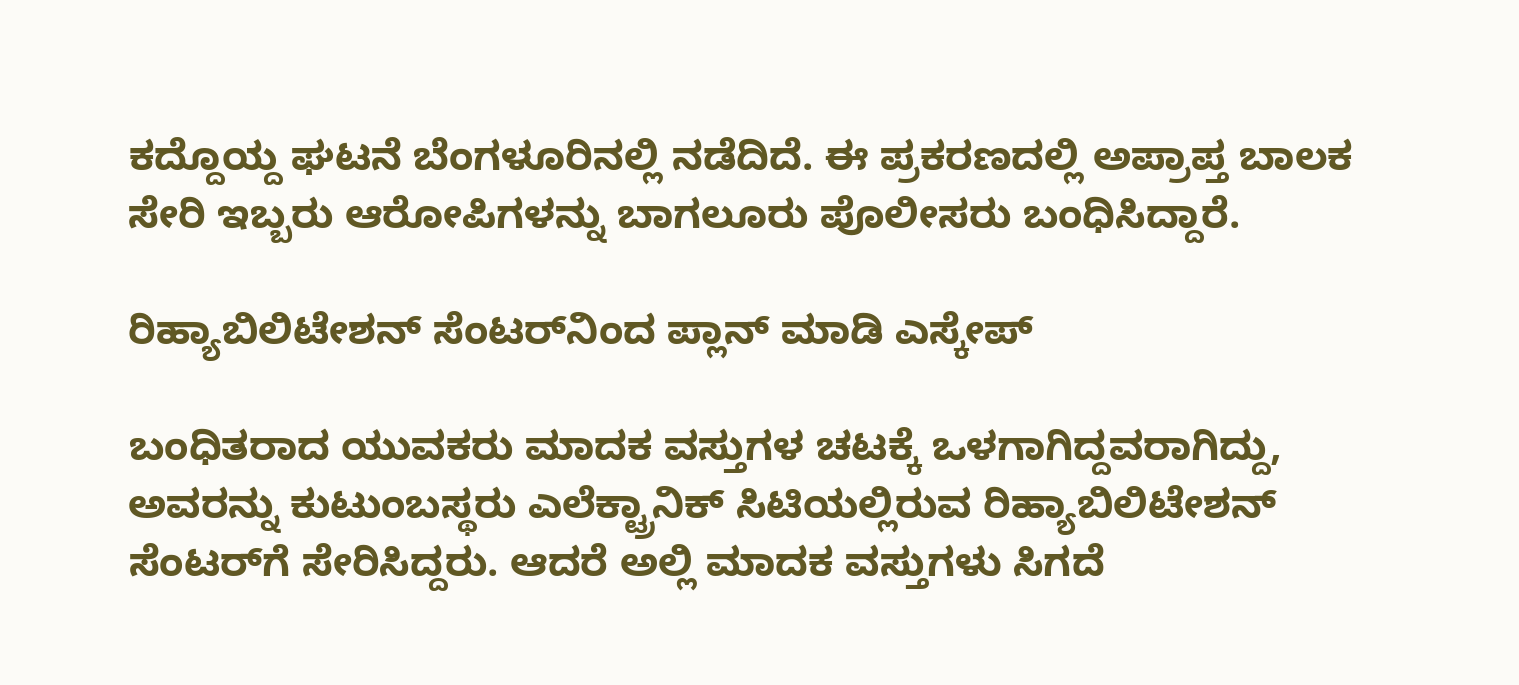ಕದ್ದೊಯ್ದ ಘಟನೆ ಬೆಂಗಳೂರಿನಲ್ಲಿ ನಡೆದಿದೆ. ಈ ಪ್ರಕರಣದಲ್ಲಿ ಅಪ್ರಾಪ್ತ ಬಾಲಕ ಸೇರಿ ಇಬ್ಬರು ಆರೋಪಿಗಳನ್ನು ಬಾಗಲೂರು ಪೊಲೀಸರು ಬಂಧಿಸಿದ್ದಾರೆ.

ರಿಹ್ಯಾಬಿಲಿಟೇಶನ್ ಸೆಂಟರ್‌ನಿಂದ ಪ್ಲಾನ್ ಮಾಡಿ ಎಸ್ಕೇಪ್

ಬಂಧಿತರಾದ ಯುವಕರು ಮಾದಕ ವಸ್ತುಗಳ ಚಟಕ್ಕೆ ಒಳಗಾಗಿದ್ದವರಾಗಿದ್ದು, ಅವರನ್ನು ಕುಟುಂಬಸ್ಥರು ಎಲೆಕ್ಟ್ರಾನಿಕ್ ಸಿಟಿಯಲ್ಲಿರುವ ರಿಹ್ಯಾಬಿಲಿಟೇಶನ್ ಸೆಂಟರ್‌ಗೆ ಸೇರಿಸಿದ್ದರು. ಆದರೆ ಅಲ್ಲಿ ಮಾದಕ ವಸ್ತುಗಳು ಸಿಗದೆ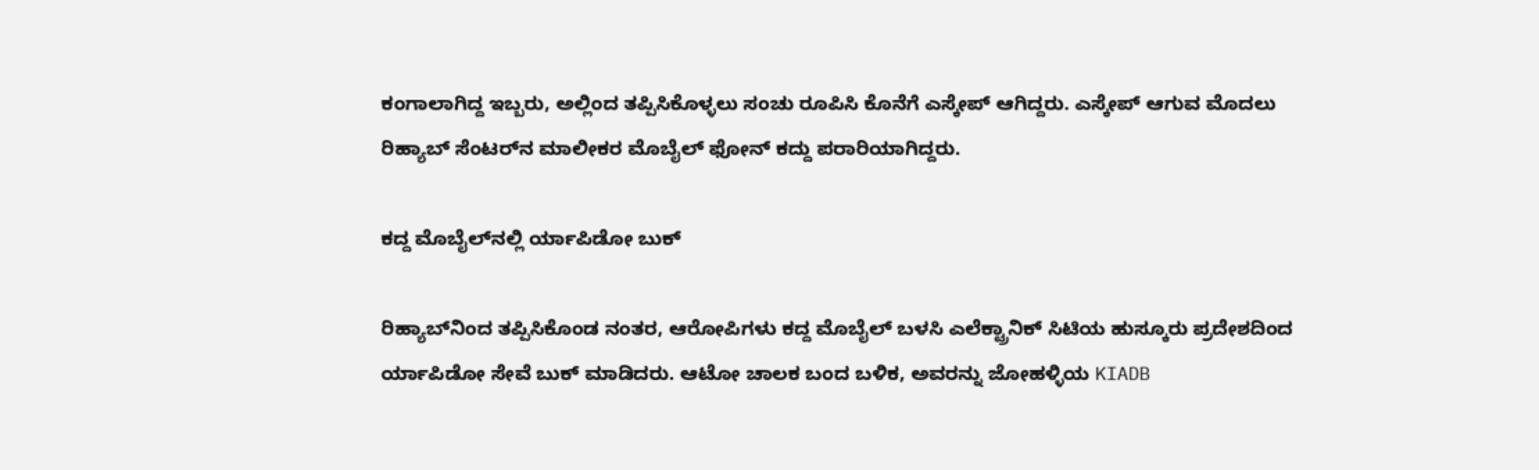ಕಂಗಾಲಾಗಿದ್ದ ಇಬ್ಬರು, ಅಲ್ಲಿಂದ ತಪ್ಪಿಸಿಕೊಳ್ಳಲು ಸಂಚು ರೂಪಿಸಿ ಕೊನೆಗೆ ಎಸ್ಕೇಪ್ ಆಗಿದ್ದರು. ಎಸ್ಕೇಪ್ ಆಗುವ ಮೊದಲು ರಿಹ್ಯಾಬ್ ಸೆಂಟರ್‌ನ ಮಾಲೀಕರ ಮೊಬೈಲ್ ಫೋನ್ ಕದ್ದು ಪರಾರಿಯಾಗಿದ್ದರು.

ಕದ್ದ ಮೊಬೈಲ್‌ನಲ್ಲಿ ರ್ಯಾಪಿಡೋ ಬುಕ್

ರಿಹ್ಯಾಬ್‌ನಿಂದ ತಪ್ಪಿಸಿಕೊಂಡ ನಂತರ, ಆರೋಪಿಗಳು ಕದ್ದ ಮೊಬೈಲ್ ಬಳಸಿ ಎಲೆಕ್ಟ್ರಾನಿಕ್ ಸಿಟಿಯ ಹುಸ್ಕೂರು ಪ್ರದೇಶದಿಂದ ರ್ಯಾಪಿಡೋ ಸೇವೆ ಬುಕ್ ಮಾಡಿದರು. ಆಟೋ ಚಾಲಕ ಬಂದ ಬಳಿಕ, ಅವರನ್ನು ಜೋಹಳ್ಳಿಯ KIADB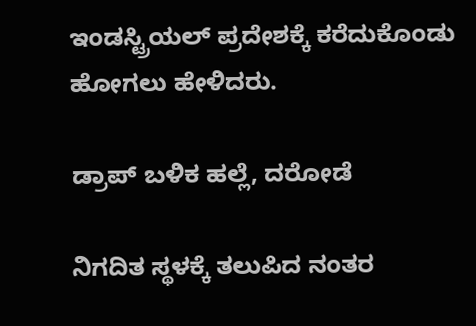ಇಂಡಸ್ಟ್ರಿಯಲ್ ಪ್ರದೇಶಕ್ಕೆ ಕರೆದುಕೊಂಡು ಹೋಗಲು ಹೇಳಿದರು.

ಡ್ರಾಪ್ ಬಳಿಕ ಹಲ್ಲೆ, ದರೋಡೆ

ನಿಗದಿತ ಸ್ಥಳಕ್ಕೆ ತಲುಪಿದ ನಂತರ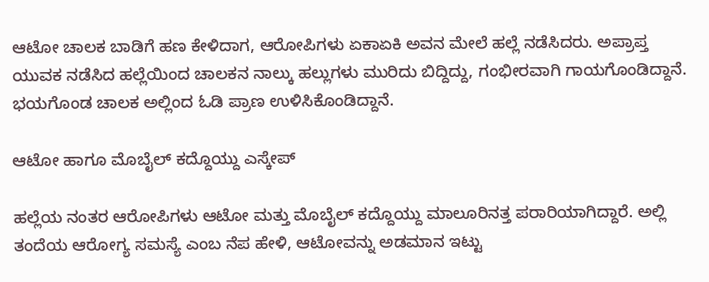ಆಟೋ ಚಾಲಕ ಬಾಡಿಗೆ ಹಣ ಕೇಳಿದಾಗ, ಆರೋಪಿಗಳು ಏಕಾಏಕಿ ಅವನ ಮೇಲೆ ಹಲ್ಲೆ ನಡೆಸಿದರು. ಅಪ್ರಾಪ್ತ ಯುವಕ ನಡೆಸಿದ ಹಲ್ಲೆಯಿಂದ ಚಾಲಕನ ನಾಲ್ಕು ಹಲ್ಲುಗಳು ಮುರಿದು ಬಿದ್ದಿದ್ದು, ಗಂಭೀರವಾಗಿ ಗಾಯಗೊಂಡಿದ್ದಾನೆ. ಭಯಗೊಂಡ ಚಾಲಕ ಅಲ್ಲಿಂದ ಓಡಿ ಪ್ರಾಣ ಉಳಿಸಿಕೊಂಡಿದ್ದಾನೆ.

ಆಟೋ ಹಾಗೂ ಮೊಬೈಲ್ ಕದ್ದೊಯ್ದು ಎಸ್ಕೇಪ್

ಹಲ್ಲೆಯ ನಂತರ ಆರೋಪಿಗಳು ಆಟೋ ಮತ್ತು ಮೊಬೈಲ್ ಕದ್ದೊಯ್ದು ಮಾಲೂರಿನತ್ತ ಪರಾರಿಯಾಗಿದ್ದಾರೆ. ಅಲ್ಲಿ ತಂದೆಯ ಆರೋಗ್ಯ ಸಮಸ್ಯೆ ಎಂಬ ನೆಪ ಹೇಳಿ, ಆಟೋವನ್ನು ಅಡಮಾನ ಇಟ್ಟು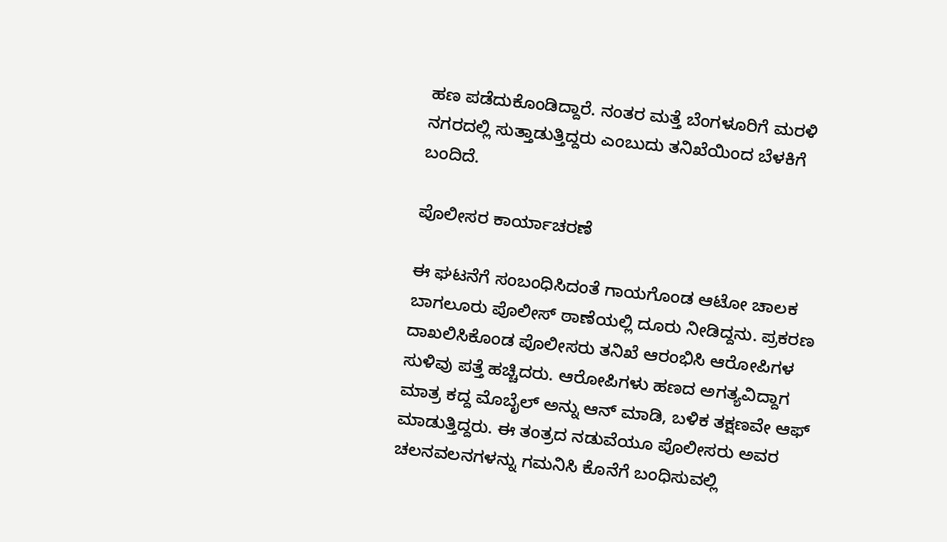ಹಣ ಪಡೆದುಕೊಂಡಿದ್ದಾರೆ. ನಂತರ ಮತ್ತೆ ಬೆಂಗಳೂರಿಗೆ ಮರಳಿ ನಗರದಲ್ಲಿ ಸುತ್ತಾಡುತ್ತಿದ್ದರು ಎಂಬುದು ತನಿಖೆಯಿಂದ ಬೆಳಕಿಗೆ ಬಂದಿದೆ.

ಪೊಲೀಸರ ಕಾರ್ಯಾಚರಣೆ

ಈ ಘಟನೆಗೆ ಸಂಬಂಧಿಸಿದಂತೆ ಗಾಯಗೊಂಡ ಆಟೋ ಚಾಲಕ ಬಾಗಲೂರು ಪೊಲೀಸ್ ಠಾಣೆಯಲ್ಲಿ ದೂರು ನೀಡಿದ್ದನು. ಪ್ರಕರಣ ದಾಖಲಿಸಿಕೊಂಡ ಪೊಲೀಸರು ತನಿಖೆ ಆರಂಭಿಸಿ ಆರೋಪಿಗಳ ಸುಳಿವು ಪತ್ತೆ ಹಚ್ಚಿದರು. ಆರೋಪಿಗಳು ಹಣದ ಅಗತ್ಯವಿದ್ದಾಗ ಮಾತ್ರ ಕದ್ದ ಮೊಬೈಲ್ ಅನ್ನು ಆನ್ ಮಾಡಿ, ಬಳಿಕ ತಕ್ಷಣವೇ ಆಫ್ ಮಾಡುತ್ತಿದ್ದರು. ಈ ತಂತ್ರದ ನಡುವೆಯೂ ಪೊಲೀಸರು ಅವರ ಚಲನವಲನಗಳನ್ನು ಗಮನಿಸಿ ಕೊನೆಗೆ ಬಂಧಿಸುವಲ್ಲಿ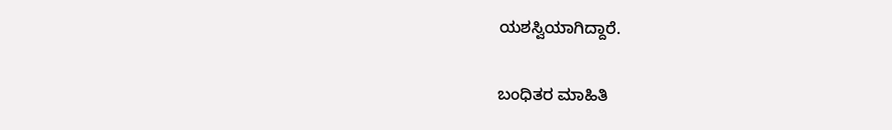ಯಶಸ್ವಿಯಾಗಿದ್ದಾರೆ.

ಬಂಧಿತರ ಮಾಹಿತಿ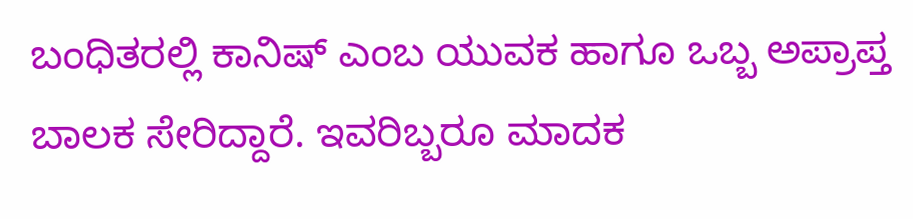ಬಂಧಿತರಲ್ಲಿ ಕಾನಿಷ್ ಎಂಬ ಯುವಕ ಹಾಗೂ ಒಬ್ಬ ಅಪ್ರಾಪ್ತ ಬಾಲಕ ಸೇರಿದ್ದಾರೆ. ಇವರಿಬ್ಬರೂ ಮಾದಕ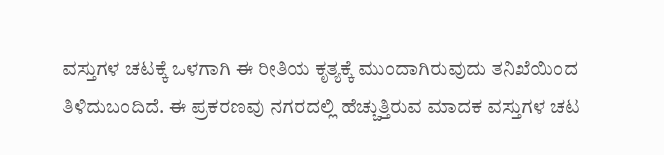ವಸ್ತುಗಳ ಚಟಕ್ಕೆ ಒಳಗಾಗಿ ಈ ರೀತಿಯ ಕೃತ್ಯಕ್ಕೆ ಮುಂದಾಗಿರುವುದು ತನಿಖೆಯಿಂದ ತಿಳಿದುಬಂದಿದೆ. ಈ ಪ್ರಕರಣವು ನಗರದಲ್ಲಿ ಹೆಚ್ಚುತ್ತಿರುವ ಮಾದಕ ವಸ್ತುಗಳ ಚಟ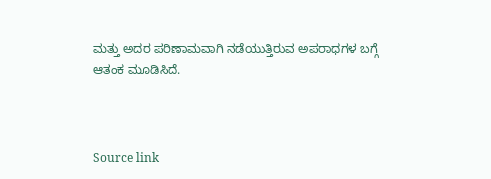ಮತ್ತು ಅದರ ಪರಿಣಾಮವಾಗಿ ನಡೆಯುತ್ತಿರುವ ಅಪರಾಧಗಳ ಬಗ್ಗೆ ಆತಂಕ ಮೂಡಿಸಿದೆ.



Source link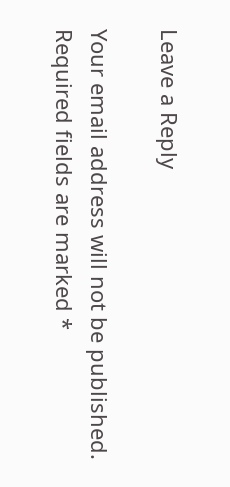Leave a Reply

Your email address will not be published. Required fields are marked *